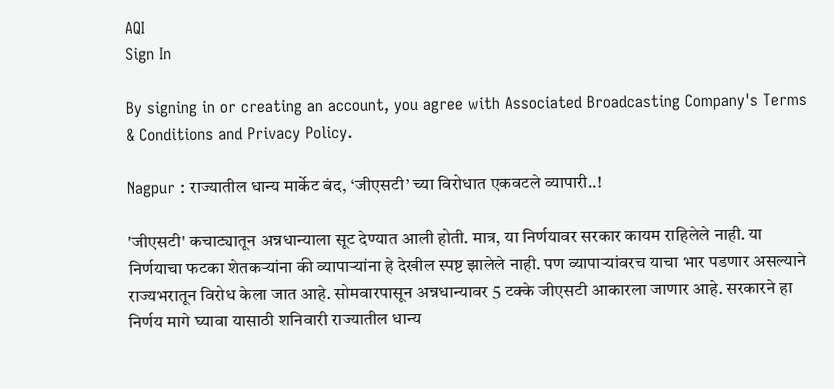AQI
Sign In

By signing in or creating an account, you agree with Associated Broadcasting Company's Terms & Conditions and Privacy Policy.

Nagpur : राज्यातील धान्य मार्केट बंद, ‘जीएसटी’ च्या विरोधात एकवटले व्यापारी..!

'जीएसटी' कचाट्यातून अन्नधान्याला सूट देण्यात आली होती. मात्र, या निर्णयावर सरकार कायम राहिलेले नाही. या निर्णयाचा फटका शेतकऱ्यांना की व्यापाऱ्यांना हे देखील स्पष्ट झालेले नाही. पण व्यापाऱ्यांवरच याचा भार पडणार असल्याने राज्यभरातून विरोध केला जात आहे. सोमवारपासून अन्नधान्यावर 5 टक्के जीएसटी आकारला जाणार आहे. सरकारने हा निर्णय मागे घ्यावा यासाठी शनिवारी राज्यातील धान्य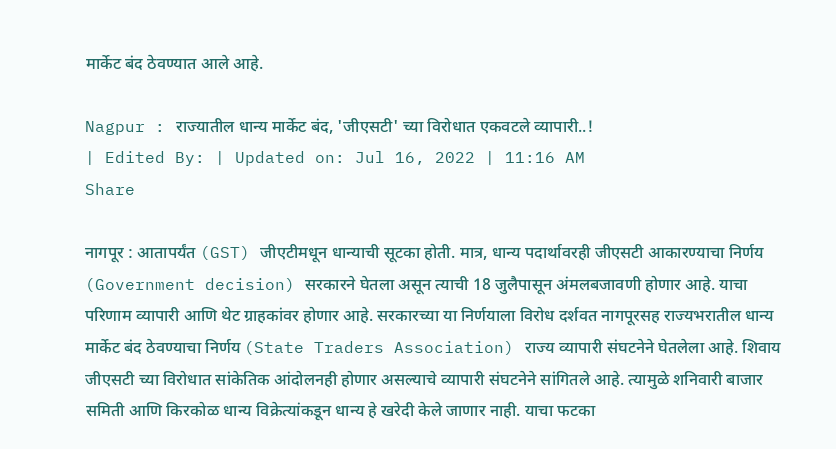मार्केट बंद ठेवण्यात आले आहे.

Nagpur : राज्यातील धान्य मार्केट बंद, 'जीएसटी' च्या विरोधात एकवटले व्यापारी..!
| Edited By: | Updated on: Jul 16, 2022 | 11:16 AM
Share

नागपूर : आतापर्यंत (GST) जीएटीमधून धान्याची सूटका होती. मात्र, धान्य पदार्थावरही जीएसटी आकारण्याचा निर्णय (Government decision) सरकारने घेतला असून त्याची 18 जुलैपासून अंमलबजावणी होणार आहे. याचा परिणाम व्यापारी आणि थेट ग्राहकांवर होणार आहे. सरकारच्या या निर्णयाला विरोध दर्शवत नागपूरसह राज्यभरातील धान्य मार्केट बंद ठेवण्याचा निर्णय (State Traders Association) राज्य व्यापारी संघटनेने घेतलेला आहे. शिवाय जीएसटी च्या विरोधात सांकेतिक आंदोलनही होणार असल्याचे व्यापारी संघटनेने सांगितले आहे. त्यामुळे शनिवारी बाजार समिती आणि किरकोळ धान्य विक्रेत्यांकडून धान्य हे खरेदी केले जाणार नाही. याचा फटका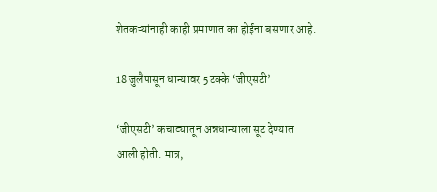शेतकऱ्यांनाही काही प्रमाणात का होईना बसणार आहे.

18 जुलैपासून धान्यावर 5 टक्के ‘जीएसटी’

‘जीएसटी’ कचाट्यातून अन्नधान्याला सूट देण्यात आली होती. मात्र,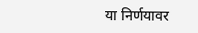या निर्णयावर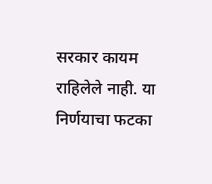सरकार कायम राहिलेले नाही. या निर्णयाचा फटका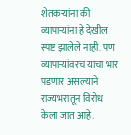शेतकऱ्यांना की व्यापाऱ्यांना हे देखील स्पष्ट झालेले नाही. पण व्यापाऱ्यांवरच याचा भार पडणार असल्याने राज्यभरातून विरोध केला जात आहे.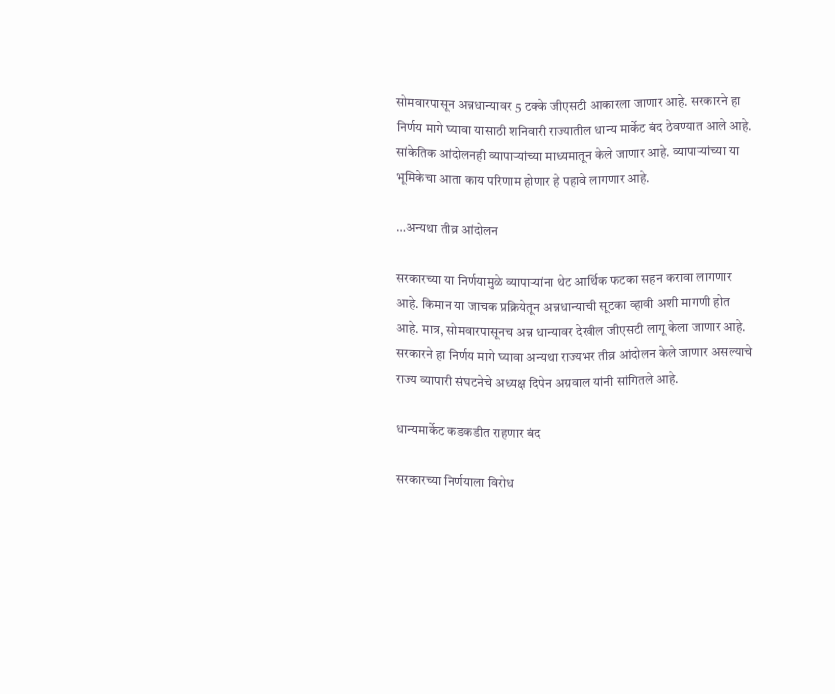सोमवारपासून अन्नधान्यावर 5 टक्के जीएसटी आकारला जाणार आहे. सरकारने हा निर्णय मागे घ्यावा यासाठी शनिवारी राज्यातील धान्य मार्केट बंद ठेवण्यात आले आहे. सांकेतिक आंदोलनही व्यापाऱ्यांच्या माध्यमातून केले जाणार आहे. व्यापाऱ्यांच्या या भूमिकेचा आता काय परिणाम होणार हे पहावे लागणार आहे.

…अन्यथा तीव्र आंदोलन

सरकारच्या या निर्णयामुळे व्यापाऱ्यांना थेट आर्थिक फटका सहन करावा लागणार आहे. किमान या जाचक प्रक्रियेतून अन्नधान्याची सूटका व्हावी अशी मागणी होत आहे. मात्र, सोमवारपासूनच अन्न धान्यावर देखील जीएसटी लागू केला जाणार आहे. सरकारने हा निर्णय मागे घ्यावा अन्यथा राज्यभर तीव्र आंदोलन केले जाणार असल्याचे राज्य व्यापारी संघटनेचे अध्यक्ष दिपेन अग्रवाल यांनी सांगितले आहे.

धान्यमार्केट कडकडीत राहणार बंद

सरकारच्या निर्णयाला विरोध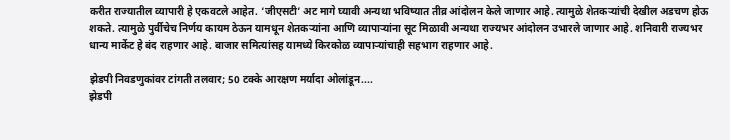करीत राज्यातील व्यापारी हे एकवटले आहेत. ‘जीएसटी’ अट मागे घ्यावी अन्यथा भविष्यात तीव्र आंदोलन केले जाणार आहे. त्यामुळे शेतकऱ्यांची देखील अडचण होऊ शकते. त्यामुळे पुर्वीचेच निर्णय कायम ठेऊन यामधून शेतकऱ्यांना आणि व्यापाऱ्यांना सूट मिळावी अन्यथा राज्यभर आंदोलन उभारले जाणार आहे. शनिवारी राज्यभर धान्य मार्केट हे बंद राहणार आहे. बाजार समित्यांसह यामध्ये किरकोळ व्यापाऱ्यांचाही सहभाग राहणार आहे.

झेडपी निवडणुकांवर टांगती तलवार; 50 टक्के आरक्षण मर्यादा ओलांडून....
झेडपी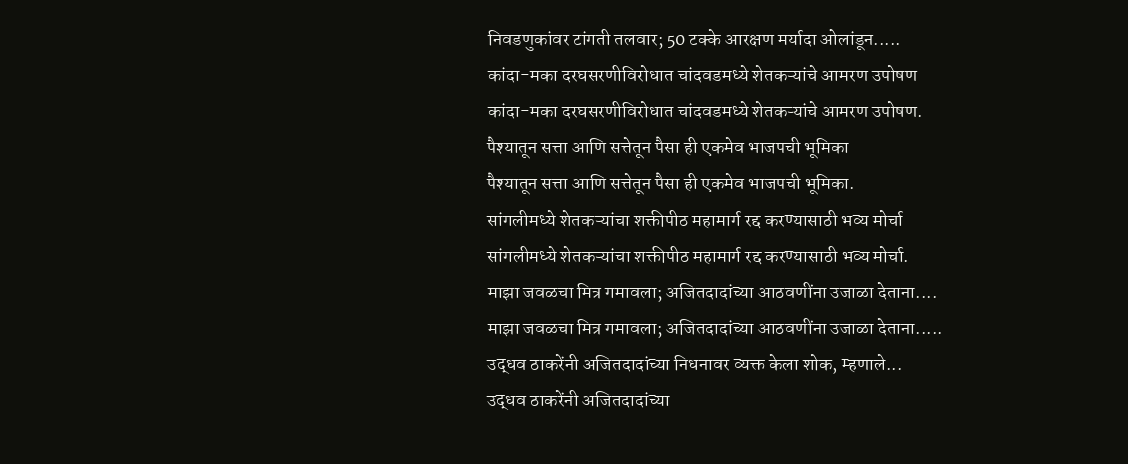निवडणुकांवर टांगती तलवार; 50 टक्के आरक्षण मर्यादा ओलांडून.....
कांदा-मका दरघसरणीविरोधात चांदवडमध्ये शेतकऱ्यांचे आमरण उपोषण
कांदा-मका दरघसरणीविरोधात चांदवडमध्ये शेतकऱ्यांचे आमरण उपोषण.
पैश्यातून सत्ता आणि सत्तेतून पैसा ही एकमेव भाजपची भूमिका
पैश्यातून सत्ता आणि सत्तेतून पैसा ही एकमेव भाजपची भूमिका.
सांगलीमध्ये शेतकऱ्यांचा शक्तीपीठ महामार्ग रद्द करण्यासाठी भव्य मोर्चा
सांगलीमध्ये शेतकऱ्यांचा शक्तीपीठ महामार्ग रद्द करण्यासाठी भव्य मोर्चा.
माझा जवळचा मित्र गमावला; अजितदादांच्या आठवणींना उजाळा देताना....
माझा जवळचा मित्र गमावला; अजितदादांच्या आठवणींना उजाळा देताना.....
उद्धव ठाकरेंनी अजितदादांच्या निधनावर व्यक्त केला शोक, म्हणाले...
उद्धव ठाकरेंनी अजितदादांच्या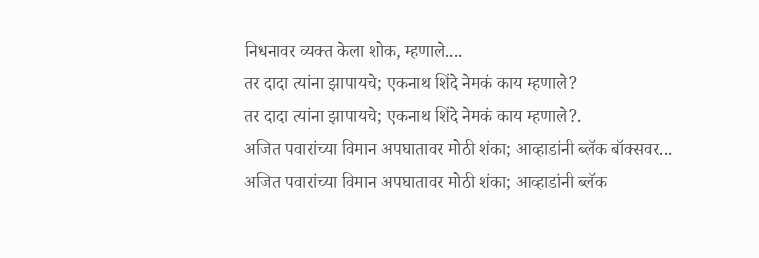निधनावर व्यक्त केला शोक, म्हणाले....
तर दादा त्यांना झापायचे; एकनाथ शिंदे नेमकं काय म्हणाले?
तर दादा त्यांना झापायचे; एकनाथ शिंदे नेमकं काय म्हणाले?.
अजित पवारांच्या विमान अपघातावर मोठी शंका; आव्हाडांनी ब्लॅक बॉक्सवर...
अजित पवारांच्या विमान अपघातावर मोठी शंका; आव्हाडांनी ब्लॅक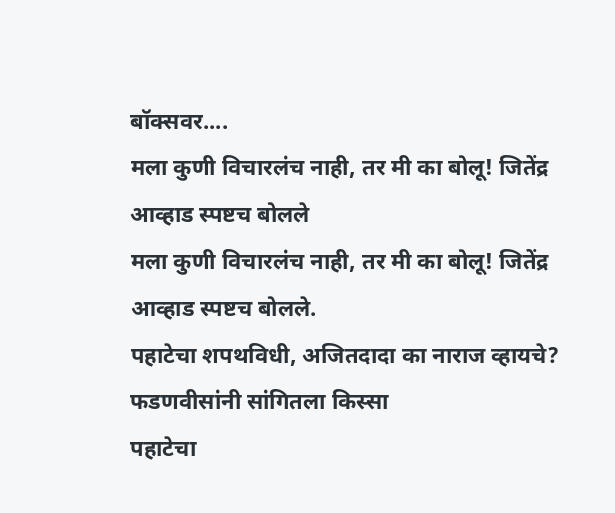बॉक्सवर....
मला कुणी विचारलंच नाही, तर मी का बोलू! जितेंद्र आव्हाड स्पष्टच बोलले
मला कुणी विचारलंच नाही, तर मी का बोलू! जितेंद्र आव्हाड स्पष्टच बोलले.
पहाटेचा शपथविधी, अजितदादा का नाराज व्हायचे? फडणवीसांनी सांगितला किस्सा
पहाटेचा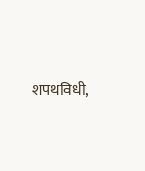शपथविधी,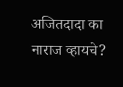अजितदादा का नाराज व्हायचे?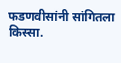फडणवीसांनी सांगितला किस्सा.